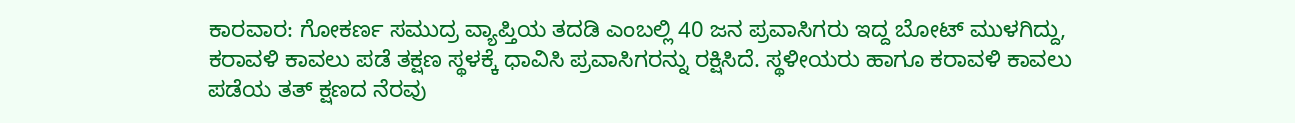ಕಾರವಾರ: ಗೋಕರ್ಣ ಸಮುದ್ರ ವ್ಯಾಪ್ತಿಯ ತದಡಿ ಎಂಬಲ್ಲಿ 40 ಜನ ಪ್ರವಾಸಿಗರು ಇದ್ದ ಬೋಟ್ ಮುಳಗಿದ್ದು, ಕರಾವಳಿ ಕಾವಲು ಪಡೆ ತಕ್ಷಣ ಸ್ಥಳಕ್ಕೆ ಧಾವಿಸಿ ಪ್ರವಾಸಿಗರನ್ನು ರಕ್ಷಿಸಿದೆ. ಸ್ಥಳೀಯರು ಹಾಗೂ ಕರಾವಳಿ ಕಾವಲು ಪಡೆಯ ತತ್ ಕ್ಷಣದ ನೆರವು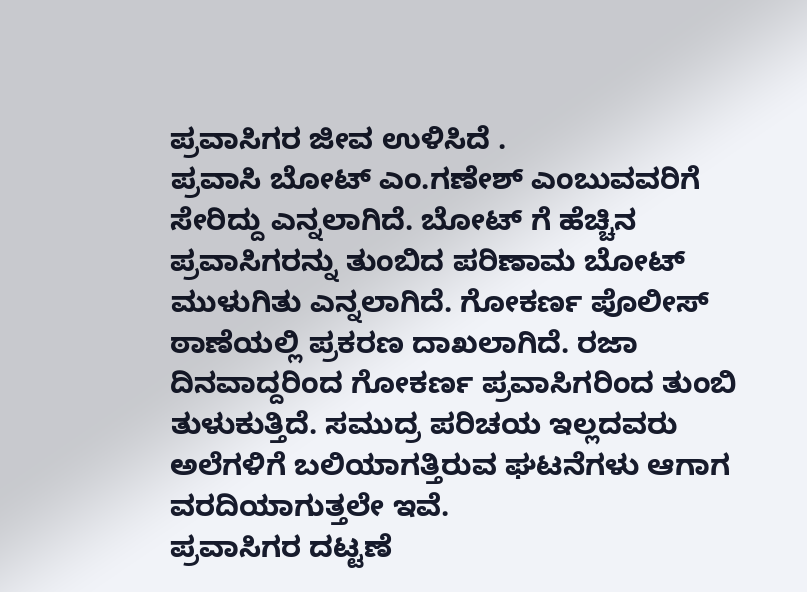ಪ್ರವಾಸಿಗರ ಜೀವ ಉಳಿಸಿದೆ .
ಪ್ರವಾಸಿ ಬೋಟ್ ಎಂ.ಗಣೇಶ್ ಎಂಬುವವರಿಗೆ ಸೇರಿದ್ದು ಎನ್ನಲಾಗಿದೆ. ಬೋಟ್ ಗೆ ಹೆಚ್ಚಿನ ಪ್ರವಾಸಿಗರನ್ನು ತುಂಬಿದ ಪರಿಣಾಮ ಬೋಟ್ ಮುಳುಗಿತು ಎನ್ನಲಾಗಿದೆ. ಗೋಕರ್ಣ ಪೊಲೀಸ್ ಠಾಣೆಯಲ್ಲಿ ಪ್ರಕರಣ ದಾಖಲಾಗಿದೆ. ರಜಾ ದಿನವಾದ್ದರಿಂದ ಗೋಕರ್ಣ ಪ್ರವಾಸಿಗರಿಂದ ತುಂಬಿ ತುಳುಕುತ್ತಿದೆ. ಸಮುದ್ರ ಪರಿಚಯ ಇಲ್ಲದವರು ಅಲೆಗಳಿಗೆ ಬಲಿಯಾಗತ್ತಿರುವ ಘಟನೆಗಳು ಆಗಾಗ ವರದಿಯಾಗುತ್ತಲೇ ಇವೆ.
ಪ್ರವಾಸಿಗರ ದಟ್ಟಣೆ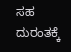ಸಹ ದುರಂತಕ್ಕೆ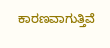ಕಾರಣವಾಗುತ್ತಿವೆ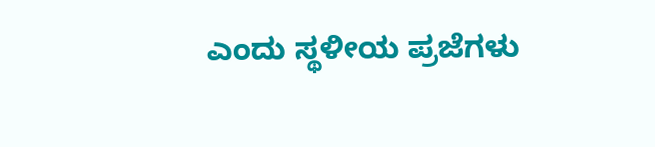ಎಂದು ಸ್ಥಳೀಯ ಪ್ರಜೆಗಳು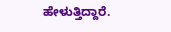ಹೇಳುತ್ತಿದ್ದಾರೆ.